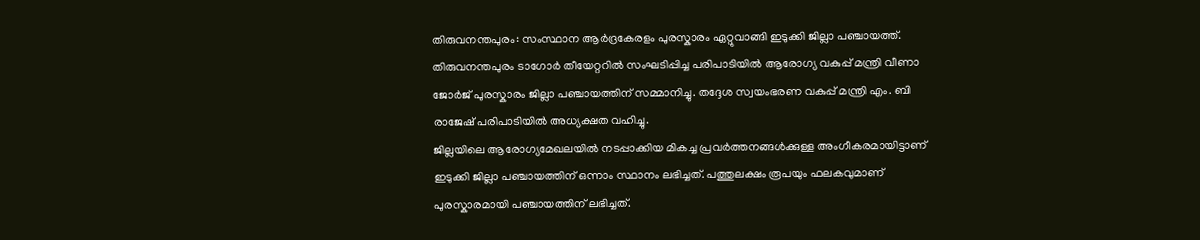തിരുവനന്തപുരം: സംസ്ഥാന ആർദ്രകേരളം പുരസ്കാരം ഏറ്റുവാങ്ങി ഇടുക്കി ജില്ലാ പഞ്ചായത്ത്. തിരുവനന്തപുരം ടാഗോർ തീയേറ്ററിൽ സംഘടിപ്പിച്ച പരിപാടിയിൽ ആരോഗ്യ വകുപ്പ് മന്ത്രി വീണാ ജോർജ് പുരസ്കാരം ജില്ലാ പഞ്ചായത്തിന് സമ്മാനിച്ചു. തദ്ദേശ സ്വയംഭരണ വകുപ്പ് മന്ത്രി എം. ബി രാജേഷ് പരിപാടിയിൽ അധ്യക്ഷത വഹിച്ചു.
ജില്ലയിലെ ആരോഗ്യമേഖലയിൽ നടപ്പാക്കിയ മികച്ച പ്രവർത്തനങ്ങൾക്കുള്ള അംഗീകരമായിട്ടാണ് ഇടുക്കി ജില്ലാ പഞ്ചായത്തിന് ഒന്നാം സ്ഥാനം ലഭിച്ചത്. പത്തുലക്ഷം രൂപയും ഫലകവുമാണ് പുരസ്കാരമായി പഞ്ചായത്തിന് ലഭിച്ചത്.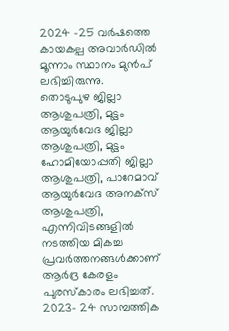2024 -25 വർഷത്തെ കായകല്പ അവാർഡിൽ മൂന്നാം സ്ഥാനം മുൻപ് ലഭിച്ചിരുന്നു.
തൊടുപുഴ ജില്ലാ ആശുപത്രി, മുട്ടം ആയുർവേദ ജില്ലാ ആശുപത്രി, മുട്ടം ഹോമിയോപ്പതി ജില്ലാ ആശുപത്രി, പാറേമാവ് ആയുർവേദ അനക്സ് ആശുപത്രി, എന്നിവിടങ്ങളിൽ നടത്തിയ മികച്ച പ്രവർത്തനങ്ങൾക്കാണ് ആർദ്ര കേരളം പുരസ്കാരം ലഭിച്ചത്. 2023- 24 സാമ്പത്തിക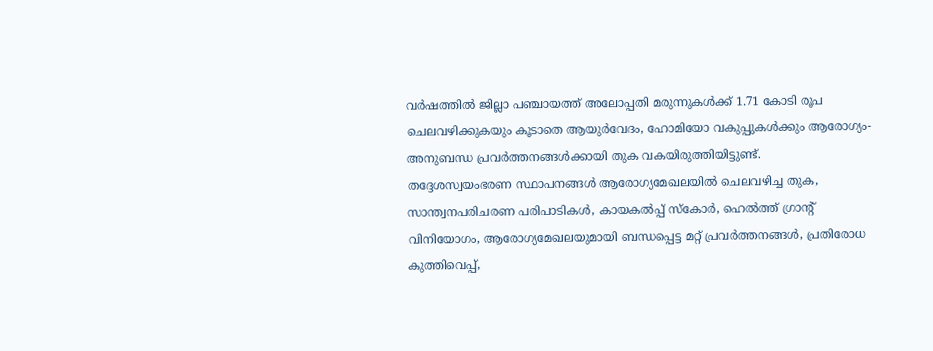വർഷത്തിൽ ജില്ലാ പഞ്ചായത്ത് അലോപ്പതി മരുന്നുകൾക്ക് 1.71 കോടി രൂപ ചെലവഴിക്കുകയും കൂടാതെ ആയുർവേദം, ഹോമിയോ വകുപ്പുകൾക്കും ആരോഗ്യം- അനുബന്ധ പ്രവർത്തനങ്ങൾക്കായി തുക വകയിരുത്തിയിട്ടുണ്ട്.
തദ്ദേശസ്വയംഭരണ സ്ഥാപനങ്ങൾ ആരോഗ്യമേഖലയിൽ ചെലവഴിച്ച തുക, സാന്ത്വനപരിചരണ പരിപാടികൾ, കായകൽപ്പ് സ്കോർ, ഹെൽത്ത് ഗ്രാന്റ് വിനിയോഗം, ആരോഗ്യമേഖലയുമായി ബന്ധപ്പെട്ട മറ്റ് പ്രവർത്തനങ്ങൾ, പ്രതിരോധ കുത്തിവെപ്പ്,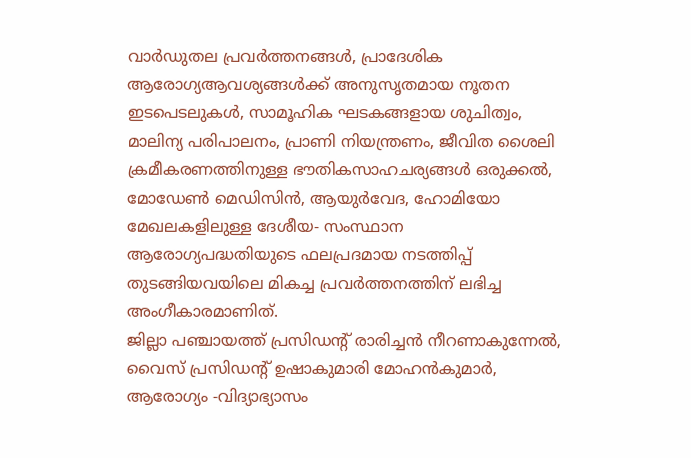വാർഡുതല പ്രവർത്തനങ്ങൾ, പ്രാദേശിക ആരോഗ്യആവശ്യങ്ങൾക്ക് അനുസൃതമായ നൂതന ഇടപെടലുകൾ, സാമൂഹിക ഘടകങ്ങളായ ശുചിത്വം, മാലിന്യ പരിപാലനം, പ്രാണി നിയന്ത്രണം, ജീവിത ശൈലി ക്രമീകരണത്തിനുള്ള ഭൗതികസാഹചര്യങ്ങൾ ഒരുക്കൽ, മോഡേൺ മെഡിസിൻ, ആയുർവേദ, ഹോമിയോ മേഖലകളിലുള്ള ദേശീയ- സംസ്ഥാന ആരോഗ്യപദ്ധതിയുടെ ഫലപ്രദമായ നടത്തിപ്പ് തുടങ്ങിയവയിലെ മികച്ച പ്രവർത്തനത്തിന് ലഭിച്ച അംഗീകാരമാണിത്.
ജില്ലാ പഞ്ചായത്ത് പ്രസിഡന്റ് രാരിച്ചൻ നീറണാകുന്നേൽ, വൈസ് പ്രസിഡന്റ് ഉഷാകുമാരി മോഹൻകുമാർ, ആരോഗ്യം -വിദ്യാഭ്യാസം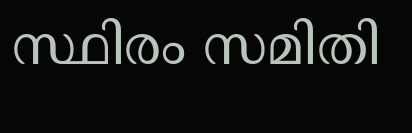സ്ഥിരം സമിതി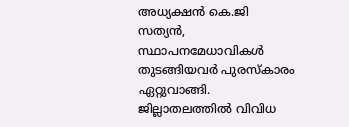അധ്യക്ഷൻ കെ.ജി സത്യൻ, സ്ഥാപനമേധാവികൾ തുടങ്ങിയവർ പുരസ്കാരം ഏറ്റുവാങ്ങി. ജില്ലാതലത്തിൽ വിവിധ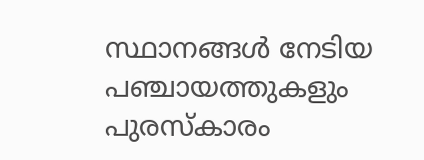സ്ഥാനങ്ങൾ നേടിയ പഞ്ചായത്തുകളും പുരസ്കാരം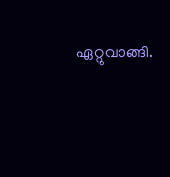ഏറ്റുവാങ്ങി.